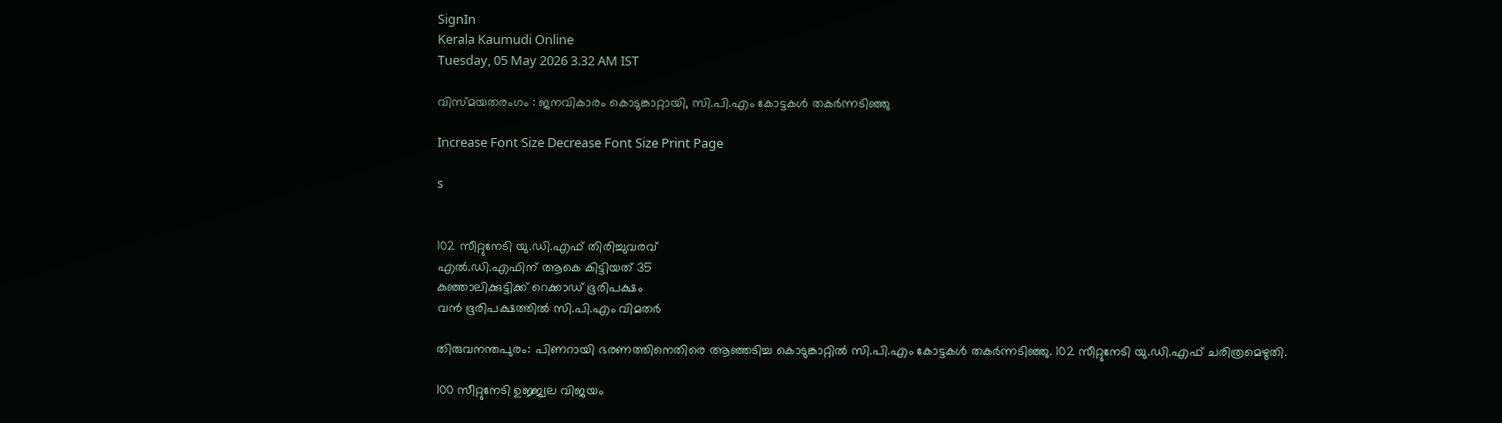SignIn
Kerala Kaumudi Online
Tuesday, 05 May 2026 3.32 AM IST

വിസ്മയതരംഗം : ജനവികാരം കൊടുങ്കാറ്റായി, സി.പി.എം കോട്ടകൾ തകർന്നടിഞ്ഞു

Increase Font Size Decrease Font Size Print Page

s


102 സീറ്റുനേടി യു.ഡി.എഫ് തിരിച്ചുവരവ്
എൽ.ഡി.എഫിന് ആകെ കിട്ടിയത് 35
കുഞ്ഞാലിക്കുട്ടിക്ക് റെക്കാഡ് ഭൂരിപക്ഷം
വൻ ഭൂരിപക്ഷത്തിൽ സി.പി.എം വിമതർ

തിരുവനന്തപുരം: പിണറായി ഭരണത്തിനെതിരെ ആഞ്ഞടിച്ച കൊടുങ്കാറ്റിൽ സി.പി.എം കോട്ടകൾ തകർന്നടിഞ്ഞു. 102 സീറ്റുനേടി യു.ഡി.എഫ് ചരിത്രമെഴുതി.

100 സീറ്റുനേടി ഉജ്ജ്വല വിജയം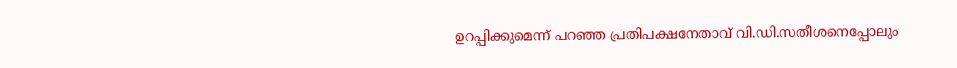ഉറപ്പിക്കുമെന്ന് പറഞ്ഞ പ്രതിപക്ഷനേതാവ് വി.ഡി.സതീശനെപ്പോലും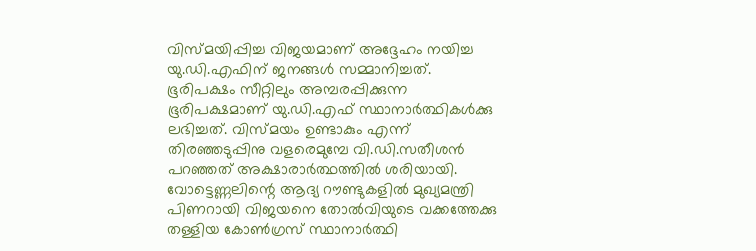വിസ്മയിപ്പിച്ച വിജയമാണ് അദ്ദേഹം നയിച്ച യു.ഡി.എഫിന് ജനങ്ങൾ സമ്മാനിച്ചത്. ഭൂരിപക്ഷം സീറ്റിലും അമ്പരപ്പിക്കുന്ന ഭൂരിപക്ഷമാണ് യു.ഡി.എഫ് സ്ഥാനാർത്ഥികൾക്കു ലഭിച്ചത്. വിസ്മയം ഉണ്ടാകും എന്ന് തിരഞ്ഞടുപ്പിനു വളരെമുമ്പേ വി.ഡി.സതീശൻ പറഞ്ഞത് അക്ഷാരാ‌ർത്ഥത്തിൽ ശരിയായി. വോട്ടെണ്ണലിന്റെ ആദ്യ റൗണ്ടുകളിൽ മുഖ്യമന്ത്രി പിണറായി വിജയനെ തോൽവിയുടെ വക്കത്തേക്കു തള്ളിയ കോൺഗ്രസ് സ്ഥാനാർത്ഥി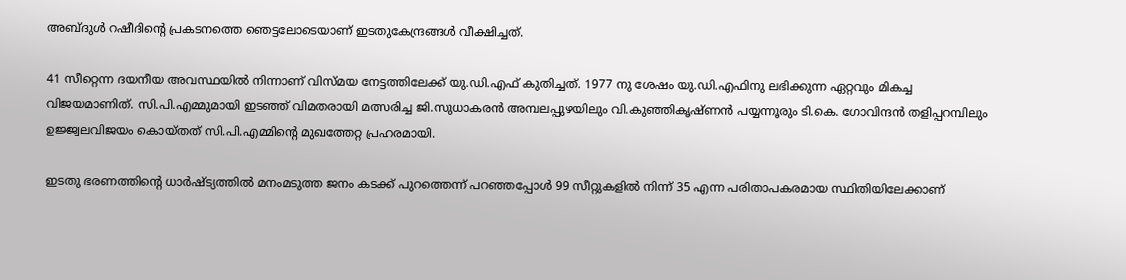അബ്ദുൾ റഷീദിന്റെ പ്രകടനത്തെ ഞെട്ടലോടെയാണ് ഇടതുകേന്ദ്രങ്ങൾ വീക്ഷിച്ചത്.

41 സീറ്റെന്ന ദയനീയ അവസ്ഥയിൽ നിന്നാണ് വിസ്മയ നേട്ടത്തിലേക്ക് യു.ഡി.എഫ് കുതിച്ചത്. 1977 നു ശേഷം യു.ഡി.എഫിനു ലഭിക്കുന്ന ഏറ്റവും മികച്ച വിജയമാണിത്. സി.പി.എമ്മുമായി ഇടഞ്ഞ് വിമതരായി മത്സരിച്ച ജി.സുധാകരൻ അമ്പലപ്പുഴയിലും വി.കുഞ്ഞികൃഷ്ണൻ പയ്യന്നൂരും ടി.കെ. ഗോവിന്ദൻ തളിപ്പറമ്പിലും ഉജ്ജ്വലവിജയം കൊയ്തത് സി.പി.എമ്മിന്റെ മുഖത്തേറ്റ പ്രഹരമായി.

ഇടതു ഭരണത്തിന്റെ ധാർഷ്ട്യത്തിൽ മനംമടുത്ത ജനം കടക്ക് പുറത്തെന്ന് പറഞ്ഞപ്പോൾ 99 സീറ്റുകളിൽ നിന്ന് 35 എന്ന പരിതാപകരമായ സ്ഥിതിയിലേക്കാണ്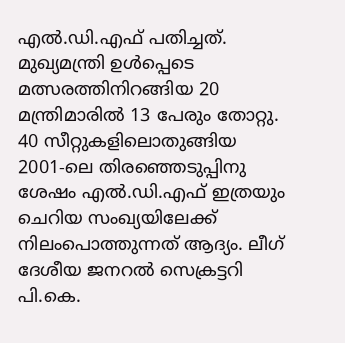എൽ.ഡി.എഫ് പതിച്ചത്. മുഖ്യമന്ത്രി ഉൾപ്പെടെ മത്സരത്തിനിറങ്ങിയ 20 മന്ത്രിമാരിൽ 13 പേരും തോറ്റു. 40 സീറ്റുകളിലൊതുങ്ങിയ 2001-ലെ തിരഞ്ഞെടുപ്പിനു ശേഷം എൽ.ഡി.എഫ് ഇത്രയും ചെറിയ സംഖ്യയിലേക്ക് നിലംപൊത്തുന്നത് ആദ്യം. ലീഗ് ദേശീയ ജനറൽ സെക്രട്ടറി പി.കെ.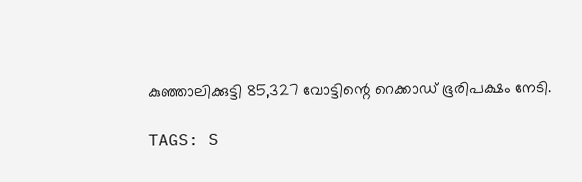കുഞ്ഞാലിക്കുട്ടി 85,327 വോട്ടിന്റെ റെക്കാഡ് ഭൂരിപക്ഷം നേടി.

TAGS: S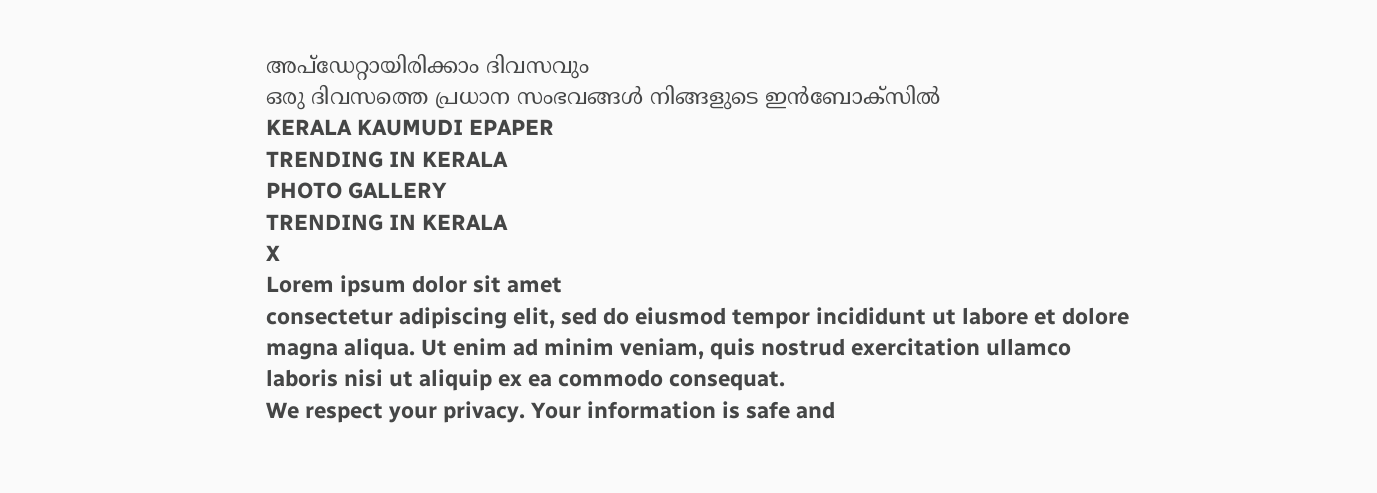അപ്ഡേറ്റായിരിക്കാം ദിവസവും
ഒരു ദിവസത്തെ പ്രധാന സംഭവങ്ങൾ നിങ്ങളുടെ ഇൻബോക്സിൽ
KERALA KAUMUDI EPAPER
TRENDING IN KERALA
PHOTO GALLERY
TRENDING IN KERALA
X
Lorem ipsum dolor sit amet
consectetur adipiscing elit, sed do eiusmod tempor incididunt ut labore et dolore magna aliqua. Ut enim ad minim veniam, quis nostrud exercitation ullamco laboris nisi ut aliquip ex ea commodo consequat.
We respect your privacy. Your information is safe and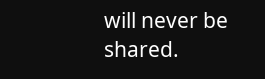will never be shared.